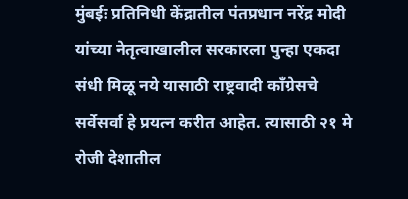मुंबईः प्रतिनिधी केंद्रातील पंतप्रधान नरेंद्र मोदी यांच्या नेतृत्वाखालील सरकारला पुन्हा एकदा संधी मिळू नये यासाठी राष्ट्रवादी काँग्रेसचे सर्वेसर्वा हे प्रयत्न करीत आहेत. त्यासाठी २१ मे रोजी देशातील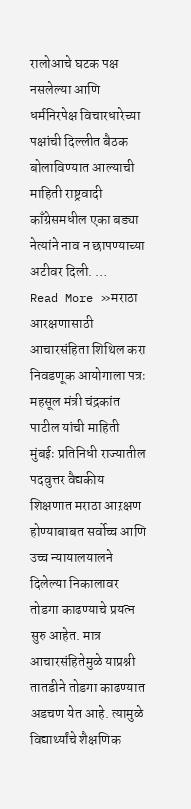रालोआचे घटक पक्ष नसलेल्या आणि धर्मनिरपेक्ष विचारधारेच्या पक्षांची दिल्लीत बैठक बोलाविण्यात आल्याची माहिती राष्ट्रवादी काँग्रेसमधील एका बड्या नेत्यांने नाव न छापण्याच्या अटीवर दिली. …
Read More »मराठा आरक्षणासाठी आचारसंहिता शिथिल करा निवडणूक आयोगाला पत्रः महसूल मंत्री चंद्रकांत पाटील यांची माहिती
मुंबईः प्रतिनिधी राज्यातील पदवुत्तर वैद्यकीय शिक्षणात मराठा आऱक्षण होण्याबाबत सर्वोच्च आणि उच्च न्यायालयालने दिलेल्या निकालावर तोडगा काढण्याचे प्रयत्न सुरु आहेत. मात्र आचारसंहितेमुळे याप्रश्नी तातडीने तोडगा काढण्यात अडचण येत आहे. त्यामुळे विद्यार्थ्यांचे शैक्षणिक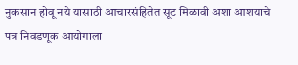नुकसान होवू नये यासाठी आचारसंहितेत सूट मिळावी अशा आशयाचे पत्र निवडणूक आयोगाला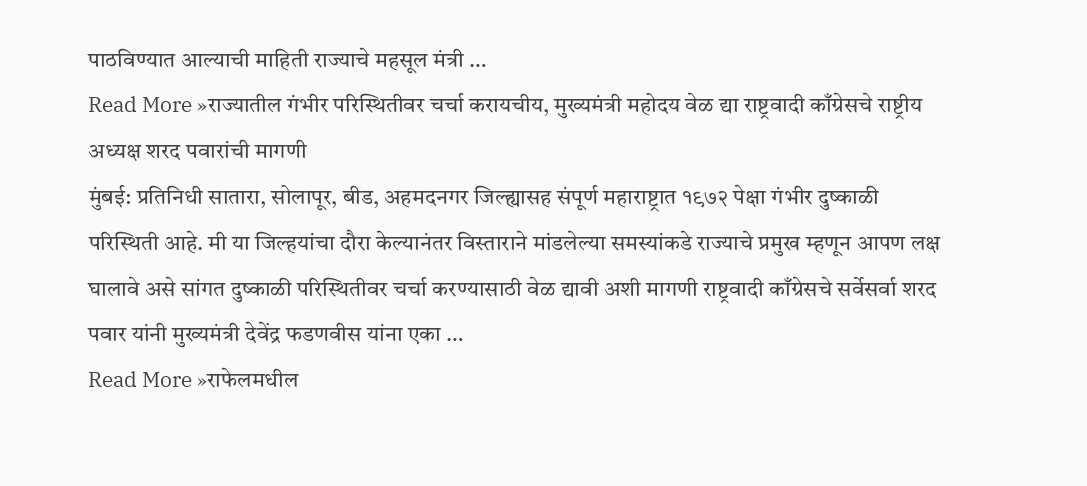पाठविण्यात आल्याची माहिती राज्याचे महसूल मंत्री …
Read More »राज्यातील गंभीर परिस्थितीवर चर्चा करायचीय, मुख्यमंत्री महोदय वेळ द्या राष्ट्रवादी काँग्रेसचे राष्ट्रीय अध्यक्ष शरद पवारांची मागणी
मुंबई: प्रतिनिधी सातारा, सोलापूर, बीड, अहमदनगर जिल्ह्यासह संपूर्ण महाराष्ट्रात १९७२ पेक्षा गंभीर दुष्काळी परिस्थिती आहे. मी या जिल्हयांचा दौरा केल्यानंतर विस्ताराने मांडलेल्या समस्यांकडे राज्याचे प्रमुख म्हणून आपण लक्ष घालावे असे सांगत दुष्काळी परिस्थितीवर चर्चा करण्यासाठी वेळ द्यावी अशी मागणी राष्ट्रवादी काँग्रेसचे सर्वेसर्वा शरद पवार यांनी मुख्यमंत्री देवेंद्र फडणवीस यांना एका …
Read More »राफेलमधील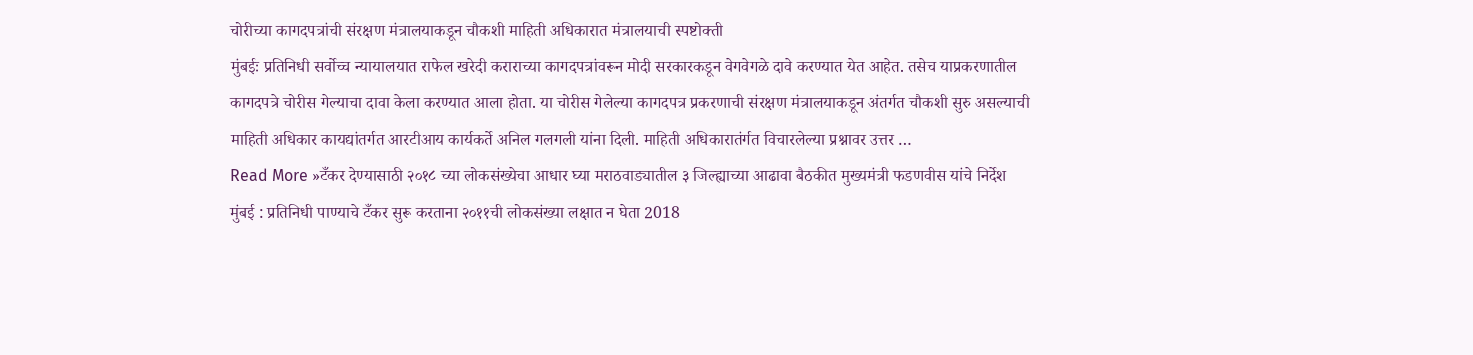चोरीच्या कागदपत्रांची संरक्षण मंत्रालयाकडून चौकशी माहिती अधिकारात मंत्रालयाची स्पष्टोक्ती
मुंबईः प्रतिनिधी सर्वोच्च न्यायालयात राफेल खरेदी कराराच्या कागदपत्रांवरून मोदी सरकारकडून वेगवेगळे दावे करण्यात येत आहेत. तसेच याप्रकरणातील कागदपत्रे चोरीस गेल्याचा दावा केला करण्यात आला होता. या चोरीस गेलेल्या कागदपत्र प्रकरणाची संरक्षण मंत्रालयाकडून अंतर्गत चौकशी सुरु असल्याची माहिती अधिकार कायद्यांतर्गत आरटीआय कार्यकर्ते अनिल गलगली यांना दिली. माहिती अधिकारातंर्गत विचारलेल्या प्रश्नावर उत्तर …
Read More »टँकर देण्यासाठी २०१८ च्या लोकसंख्येचा आधार घ्या मराठवाड्यातील ३ जिल्ह्याच्या आढावा बैठकीत मुख्यमंत्री फडणवीस यांचे निर्देश
मुंबई : प्रतिनिधी पाण्याचे टँकर सुरू करताना २०११ची लोकसंख्या लक्षात न घेता 2018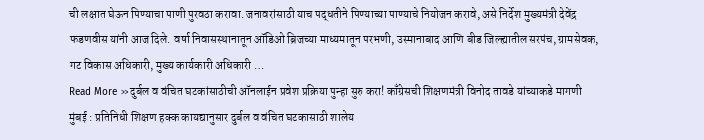ची लक्षात घेऊन पिण्याचा पाणी पुरवठा करावा. जनावरांसाठी याच पद्धतीने पिण्याच्या पाण्याचे नियोजन करावे, असे निर्देश मुख्यमंत्री देवेंद्र फडणवीस यांनी आज दिले. वर्षा निवासस्थानातून ऑडिओ ब्रिजच्या माध्यमातून परभणी, उस्मानाबाद आणि बीड जिल्ह्यातील सरपंच, ग्रामसेवक, गट विकास अधिकारी, मुख्य कार्यकारी अधिकारी …
Read More »दुर्बल व वंचित घटकांसाठीची ऑनलाईन प्रवेश प्रक्रिया पुन्हा सुरु करा! काँग्रेसची शिक्षणमंत्री विनोद तावडे यांच्याकडे मागणी
मुंबई : प्रतिनिधी शिक्षण हक्क कायद्यानुसार दुर्बल व वंचित घटकासाठी शालेय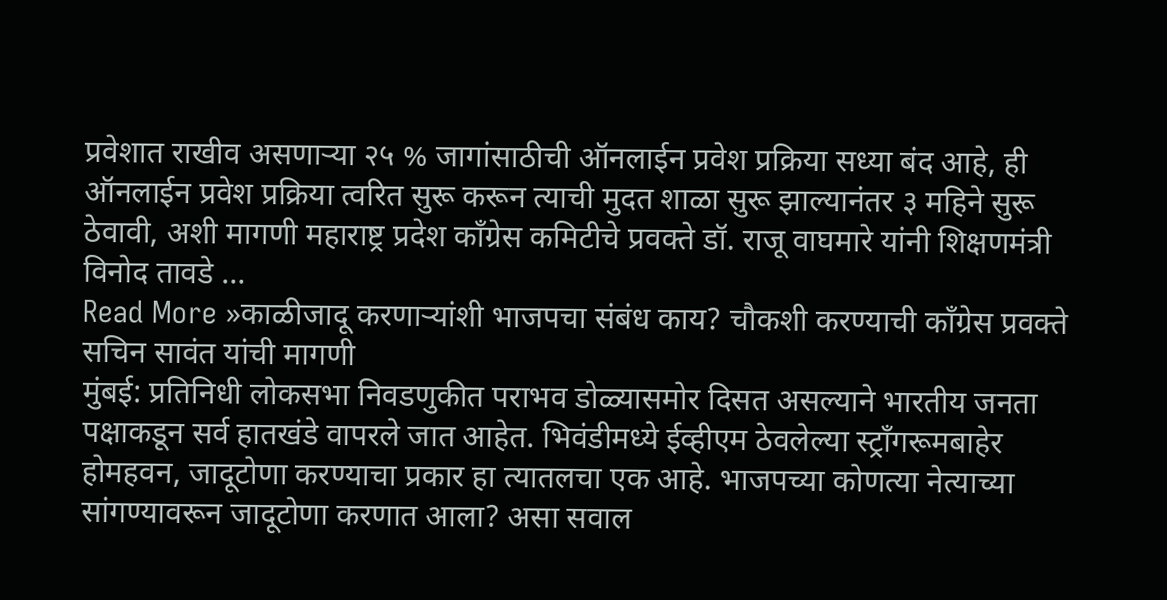प्रवेशात राखीव असणाऱ्या २५ % जागांसाठीची ऑनलाईन प्रवेश प्रक्रिया सध्या बंद आहे, ही ऑनलाईन प्रवेश प्रक्रिया त्वरित सुरू करून त्याची मुदत शाळा सुरू झाल्यानंतर ३ महिने सुरू ठेवावी, अशी मागणी महाराष्ट्र प्रदेश काँग्रेस कमिटीचे प्रवक्ते डॉ. राजू वाघमारे यांनी शिक्षणमंत्री विनोद तावडे …
Read More »काळीजादू करणाऱ्यांशी भाजपचा संबंध काय? चौकशी करण्याची काँग्रेस प्रवक्ते सचिन सावंत यांची मागणी
मुंबई: प्रतिनिधी लोकसभा निवडणुकीत पराभव डोळ्यासमोर दिसत असल्याने भारतीय जनता पक्षाकडून सर्व हातखंडे वापरले जात आहेत. भिवंडीमध्ये ईव्हीएम ठेवलेल्या स्ट्राँगरूमबाहेर होमहवन, जादूटोणा करण्याचा प्रकार हा त्यातलचा एक आहे. भाजपच्या कोणत्या नेत्याच्या सांगण्यावरून जादूटोणा करणात आला? असा सवाल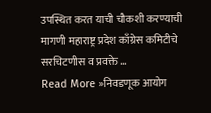उपस्थित करत याची चौकशी करण्याची मागणी महाराष्ट्र प्रदेश काँग्रेस कमिटीचे सरचिटणीस व प्रवक्ते …
Read More »निवडणूक आयोग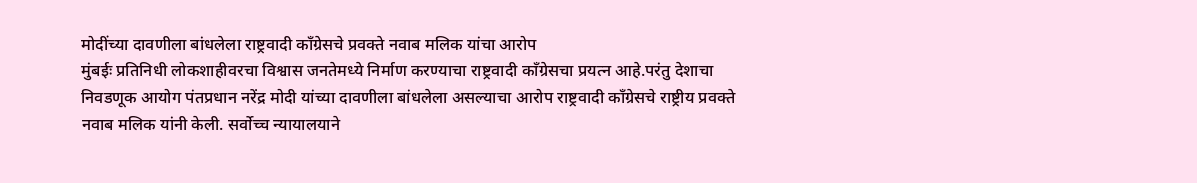मोदींच्या दावणीला बांधलेला राष्ट्रवादी काँग्रेसचे प्रवक्ते नवाब मलिक यांचा आरोप
मुंबईः प्रतिनिधी लोकशाहीवरचा विश्वास जनतेमध्ये निर्माण करण्याचा राष्ट्रवादी काँग्रेसचा प्रयत्न आहे.परंतु देशाचा निवडणूक आयोग पंतप्रधान नरेंद्र मोदी यांच्या दावणीला बांधलेला असल्याचा आरोप राष्ट्रवादी काँग्रेसचे राष्ट्रीय प्रवक्ते नवाब मलिक यांनी केली. सर्वोच्च न्यायालयाने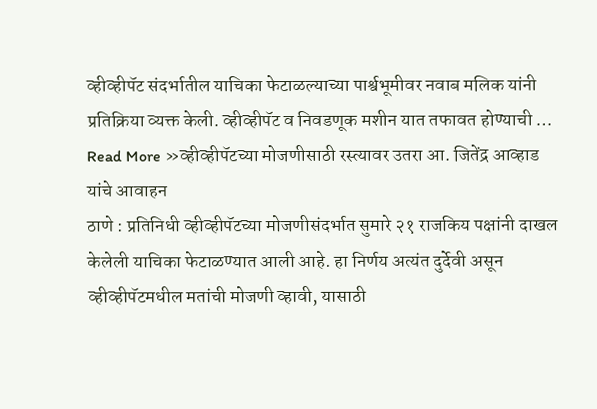व्हीव्हीपॅट संदर्भातील याचिका फेटाळल्याच्या पार्श्वभूमीवर नवाब मलिक यांनी प्रतिक्रिया व्यक्त केली. व्हीव्हीपॅट व निवडणूक मशीन यात तफावत होण्याची …
Read More »व्हीव्हीपॅटच्या मोजणीसाठी रस्त्यावर उतरा आ. जितेंद्र आव्हाड यांचे आवाहन
ठाणे : प्रतिनिधी व्हीव्हीपॅटच्या मोजणीसंदर्भात सुमारे २१ राजकिय पक्षांनी दाखल केलेली याचिका फेटाळण्यात आली आहे. हा निर्णय अत्यंत दुर्देवी असून व्हीव्हीपॅटमधील मतांची मोजणी व्हावी, यासाठी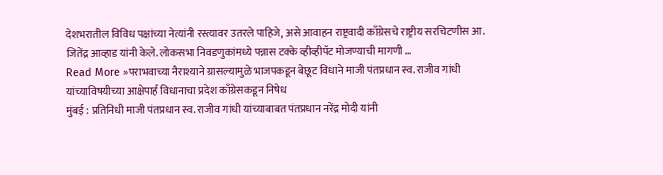देशभरातील विविध पक्षांच्या नेत्यांनी रस्त्यावर उतरले पाहिजे, असे आवाहन राष्ट्रवादी काँग्रेसचे राष्ट्रीय सरचिटणीस आ. जितेंद्र आव्हाड यांनी केले. लोकसभा निवडणुकांमध्ये पन्नास टक्के व्हीव्हीपॅट मोजण्याची मागणी …
Read More »पराभवाच्या नैराश्याने ग्रासल्यामुळे भाजपकडून बेछूट विधाने माजी पंतप्रधान स्व. राजीव गांधी यांच्याविषयीच्या आक्षेपार्ह विधानाचा प्रदेश काँग्रेसकडून निषेध
मुंबई : प्रतिनिधी माजी पंतप्रधान स्व. राजीव गांधी यांच्याबाबत पंतप्रधान नरेंद्र मोदी यांनी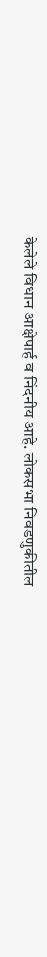केलेले विधान आक्षेपार्ह व निंदनीय आहे. लोकसभा निवडणुकीतील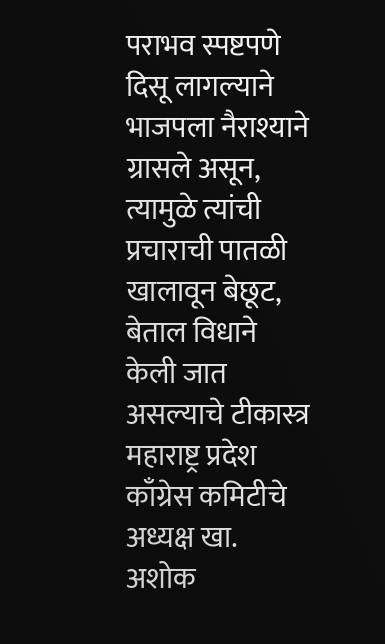पराभव स्पष्टपणे दिसू लागल्याने भाजपला नैराश्याने ग्रासले असून, त्यामुळे त्यांची प्रचाराची पातळी खालावून बेछूट, बेताल विधाने केली जात असल्याचे टीकास्त्र महाराष्ट्र प्रदेश काँग्रेस कमिटीचे अध्यक्ष खा. अशोक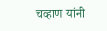चव्हाण यांनी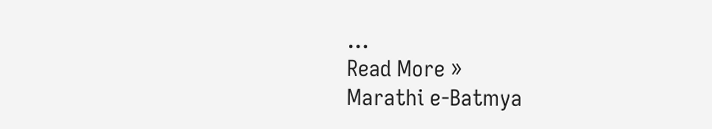…
Read More »
Marathi e-Batmya